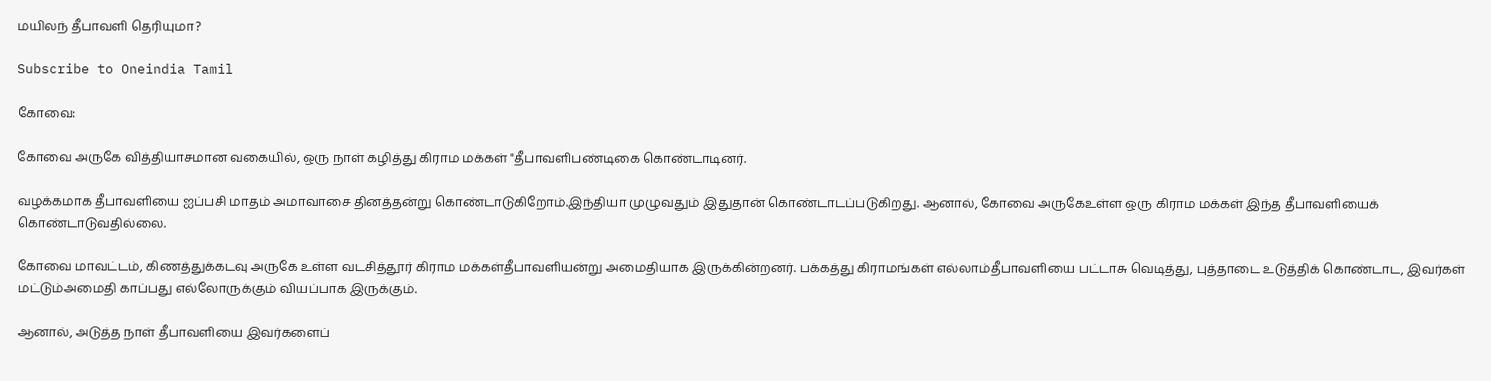மயிலந் தீபாவளி தெரியுமா?

Subscribe to Oneindia Tamil

கோவை:

கோவை அருகே வித்தியாசமான வகையில், ஒரு நாள் கழித்து கிராம மக்கள் "தீபாவளிபண்டிகை கொண்டாடினர்.

வழக்கமாக தீபாவளியை ஐப்பசி மாதம் அமாவாசை தினத்தன்று கொண்டாடுகிறோம்.இந்தியா முழுவதும் இதுதான் கொண்டாடப்படுகிறது. ஆனால், கோவை அருகேஉள்ள ஒரு கிராம மக்கள் இந்த தீபாவளியைக் கொண்டாடுவதில்லை.

கோவை மாவட்டம், கிணத்துக்கடவு அருகே உள்ள வடசித்தூர் கிராம மக்கள்தீபாவளியன்று அமைதியாக இருக்கின்றனர். பக்கத்து கிராமங்கள் எல்லாம்தீபாவளியை பட்டாசு வெடித்து, புத்தாடை உடுத்திக் கொண்டாட, இவர்கள் மட்டும்அமைதி காப்பது எல்லோருக்கும் வியப்பாக இருக்கும்.

ஆனால், அடுத்த நாள் தீபாவளியை இவர்களைப்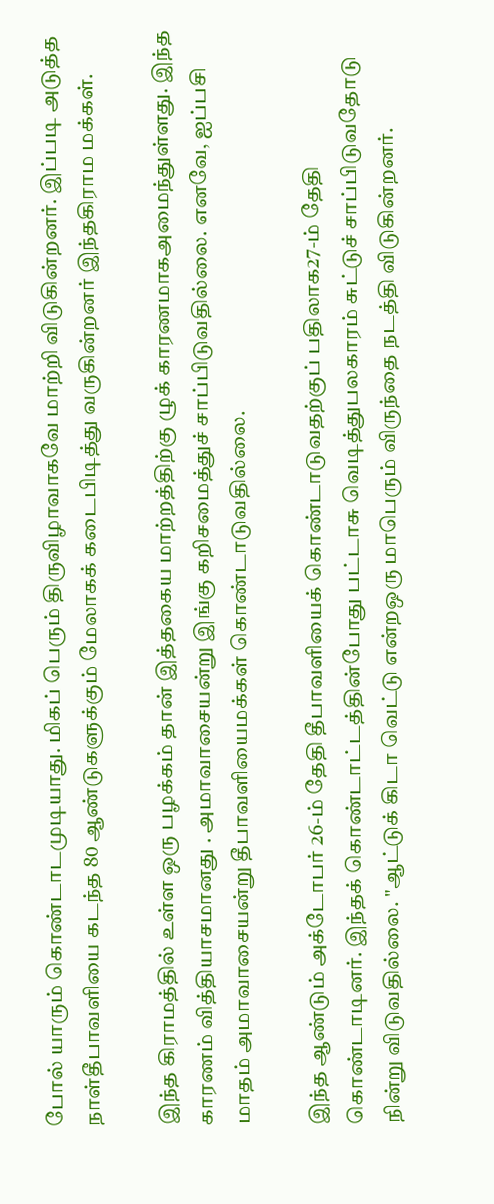போல் யாரும் கொண்டாடமுடியாது. மிகப் பெரும் திருவிழாவாகவே மாற்றி விடுகின்றனர். இப்படி அடுத்த நாள்தீபாவளியை கடந்த 80 ஆண்டுகளுக்கும் மேலாகக் கடைபிடித்து வருகின்றனர் இந்தகிராம மக்கள்.

இந்த கிராமத்தில் உள்ள ஒரு பழக்கம் தான் இத்தகைய மாற்றத்திற்கு ழுக் காரணமாகஅமைந்துள்ளது. இந்த காரணம் வித்தியாசமானது . அமாவாசையன்று இங்கு கறிசமைத்துச் சாப்பிடுவதில்லை. எனவே, ஐப்பசி மாதம் அமாவாசையன்று தீபாவளியைமக்கள் கொண்டாடுவதில்லை.

இந்த ஆண்டும் அக்டோபர் 26-ம் தேதி தீபாவளியைக் கொண்டாடுவதற்குப் பதிலாக27-ம் தேதி கொண்டாடினர். இந்தக் கொண்டாட்டத்தின்போது பட்டாசு வெடித்துபலகாரம் சுட்டுச் சாப்பிடுவதோடு நின்று விடுவதில்லை. "ஆட்டுக் கிடா வெட்டு என்றஒரு மாபெரும் விருந்தை நடத்தி விடுகின்றனர்.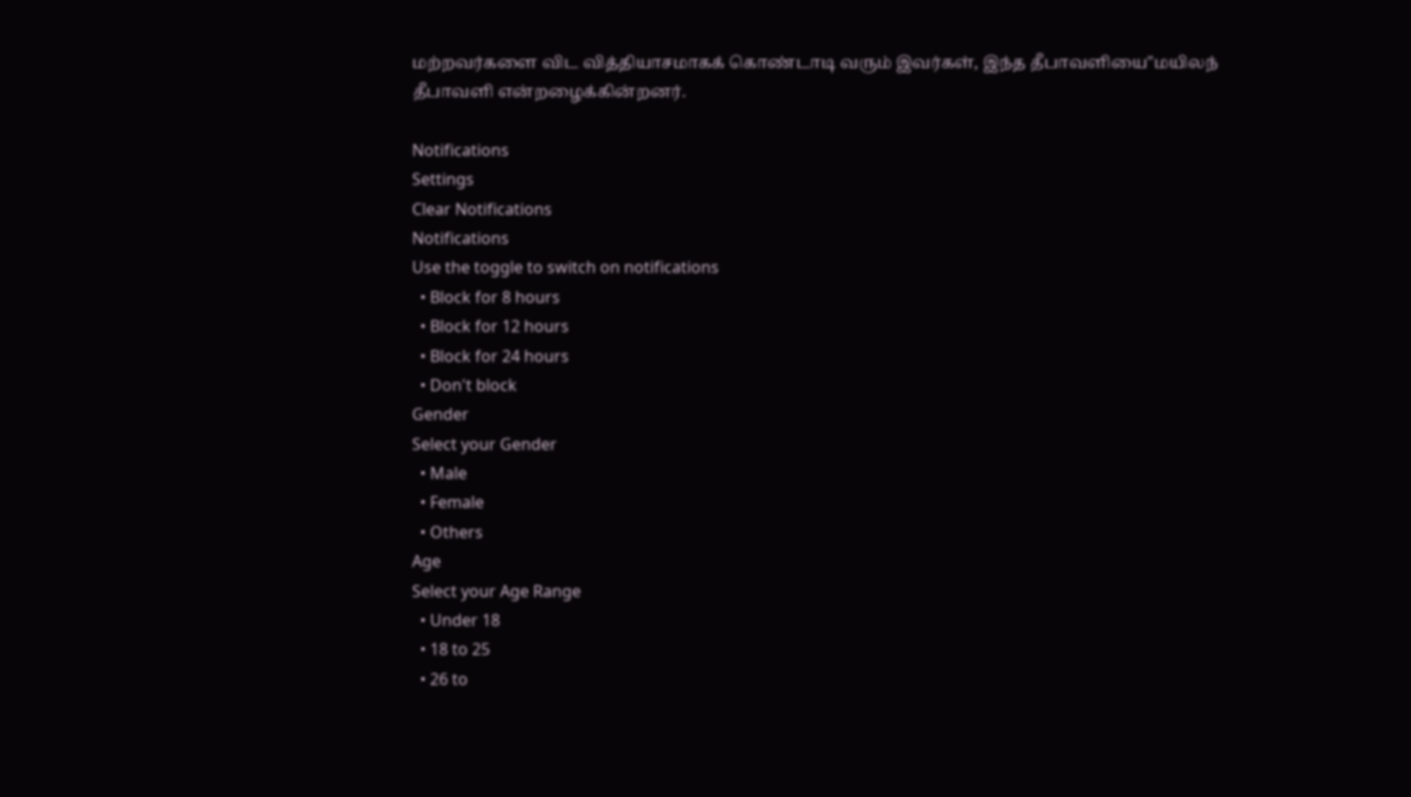மற்றவர்களை விட வித்தியாசமாகக் கொண்டாடி வரும் இவர்கள், இந்த தீபாவளியை"மயிலந் தீபாவளி என்றழைக்கின்றனர்.

Notifications
Settings
Clear Notifications
Notifications
Use the toggle to switch on notifications
  • Block for 8 hours
  • Block for 12 hours
  • Block for 24 hours
  • Don't block
Gender
Select your Gender
  • Male
  • Female
  • Others
Age
Select your Age Range
  • Under 18
  • 18 to 25
  • 26 to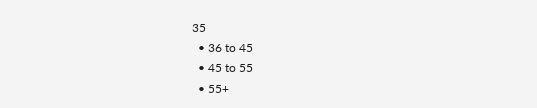35
  • 36 to 45
  • 45 to 55
  • 55+